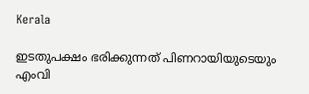Kerala

ഇടതുപക്ഷം ഭരിക്കുന്നത് പിണറായിയുടെയും എംവി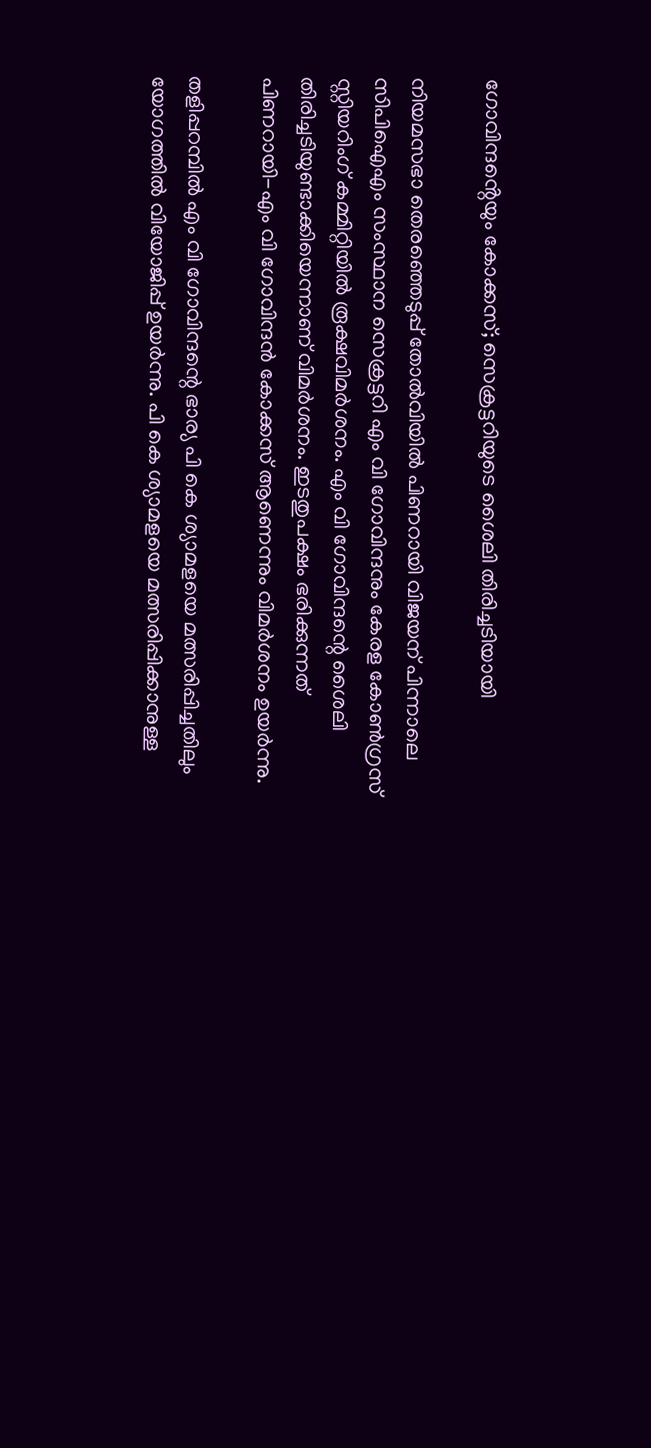ഗോവിന്ദൻ്റെയും കോക്കസ്; സെക്രട്ടറിയുടെ ശൈലി തിരിച്ചടിയായി

നിയമസഭാ തെരഞ്ഞെടുപ്പ് തോല്‍വിയില്‍ പിണറായി വിജയന് പിന്നാലെ സിപിഐഎം സംസ്ഥാന സെക്രട്ടറി എം വി ഗോവിന്ദനും കേരള കോണ്‍ഗ്രസ് സ്റ്റിയറിംഗ് കമ്മിറ്റിയില്‍ രൂക്ഷവിമര്‍ശനം. എം വി ഗോവിന്ദന്റെ ശൈലി തിരിച്ചടിയുണ്ടാക്കിയെന്നാണ് വിമര്‍ശനം. ഇടതുപക്ഷം ഭരിക്കുന്നത് പിണറായി-എം വി ഗോവിന്ദന്‍ കോക്കസ് ആണെന്നും വിമര്‍ശനം ഉയര്‍ന്നു.

തളിപ്പറമ്പില്‍ എം വി ഗോവിന്ദന്റെ ഭാര്യ പി കെ ശ്യാമളയെ മത്സരിപ്പിച്ചതിലും യോഗത്തില്‍ വിയോജിപ്പ് ഉയര്‍ന്നു. പി കെ ശ്യാമളയെ മത്സരിപ്പിക്കാനുള്ള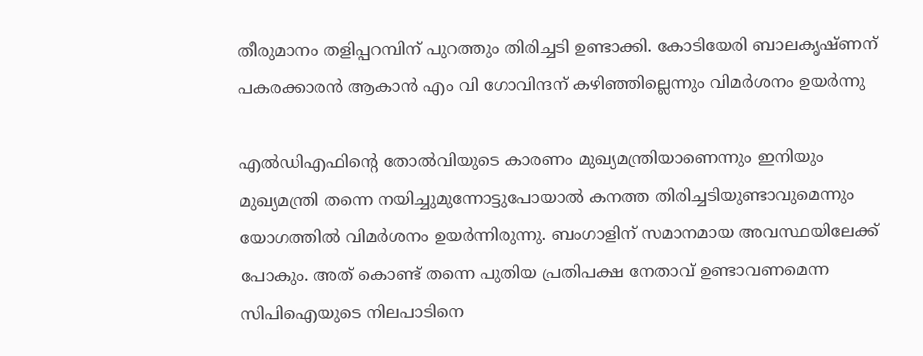തീരുമാനം തളിപ്പറമ്പിന് പുറത്തും തിരിച്ചടി ഉണ്ടാക്കി. കോടിയേരി ബാലകൃഷ്ണന് പകരക്കാരന്‍ ആകാന്‍ എം വി ഗോവിന്ദന് കഴിഞ്ഞില്ലെന്നും വിമര്‍ശനം ഉയര്‍ന്നു

എല്‍ഡിഎഫിന്റെ തോല്‍വിയുടെ കാരണം മുഖ്യമന്ത്രിയാണെന്നും ഇനിയും മുഖ്യമന്ത്രി തന്നെ നയിച്ചുമുന്നോട്ടുപോയാല്‍ കനത്ത തിരിച്ചടിയുണ്ടാവുമെന്നും യോഗത്തില്‍ വിമര്‍ശനം ഉയര്‍ന്നിരുന്നു. ബംഗാളിന് സമാനമായ അവസ്ഥയിലേക്ക് പോകും. അത് കൊണ്ട് തന്നെ പുതിയ പ്രതിപക്ഷ നേതാവ് ഉണ്ടാവണമെന്ന സിപിഐയുടെ നിലപാടിനെ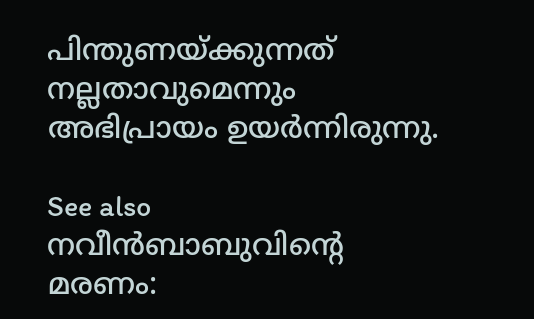പിന്തുണയ്ക്കുന്നത് നല്ലതാവുമെന്നും അഭിപ്രായം ഉയര്‍ന്നിരുന്നു.

See also  നവീൻബാബുവിന്റെ മരണം: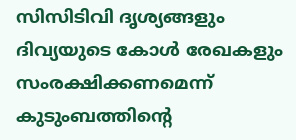സിസിടിവി ദൃശ്യങ്ങളും ദിവ്യയുടെ കോൾ രേഖകളും സംരക്ഷിക്കണമെന്ന് കുടുംബത്തിന്റെ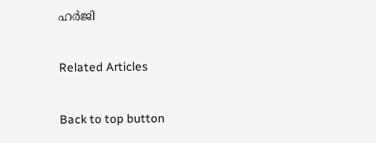ഹർജി

Related Articles

Back to top button